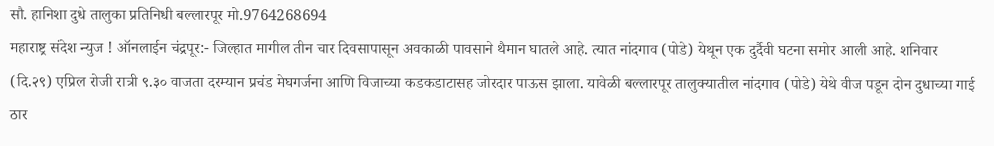सौ. हानिशा दुधे तालुका प्रतिनिधी बल्लारपूर मो.9764268694
महाराष्ट्र संदेश न्युज ! ऑनलाईन चंद्रपूर:- जिल्हात मागील तीन चार दिवसापासून अवकाळी पावसाने थैमान घातले आहे. त्यात नांदगाव (पोडे) येथून एक दुर्दैवी घटना समोर आली आहे. शनिवार (दि.२९) एप्रिल रोजी रात्री ९.३० वाजता दरम्यान प्रचंड मेघगर्जना आणि विजाच्या कडकडाटासह जोरदार पाऊस झाला. यावेळी बल्लारपूर तालुक्यातील नांदगाव (पोडे) येथे वीज पडून दोन दुधाच्या गाई ठार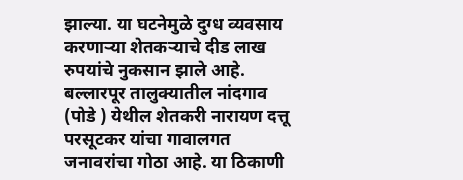झाल्या. या घटनेमुळे दुग्ध व्यवसाय करणाऱ्या शेतकऱ्याचे दीड लाख रुपयांचे नुकसान झाले आहे.
बल्लारपूर तालुक्यातील नांदगाव (पोडे ) येथील शेतकरी नारायण दत्तू परसूटकर यांचा गावालगत जनावरांचा गोठा आहे. या ठिकाणी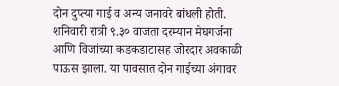दोन दुप्त्या गाई व अन्य जनावरे बांधली होती. शनिवारी रात्री ९.३० वाजता दरम्यान मेघगर्जना आणि विजांच्या कडकडाटासह जोरदार अवकाळी पाऊस झाला. या पावसात दोन गाईच्या अंगावर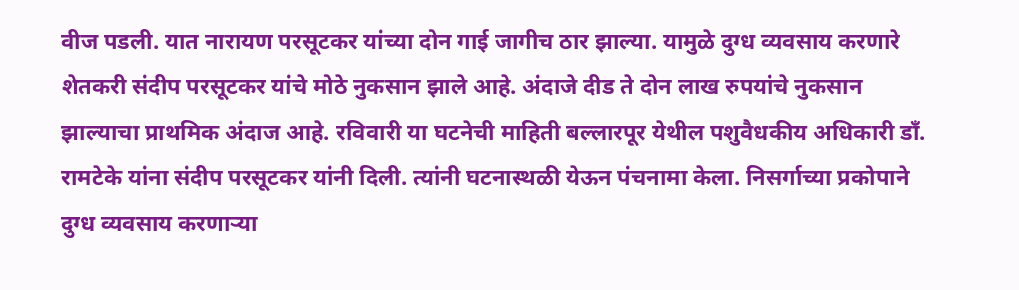वीज पडली. यात नारायण परसूटकर यांच्या दोन गाई जागीच ठार झाल्या. यामुळे दुग्ध व्यवसाय करणारे शेतकरी संदीप परसूटकर यांचे मोठे नुकसान झाले आहे. अंदाजे दीड ते दोन लाख रुपयांचे नुकसान झाल्याचा प्राथमिक अंदाज आहे. रविवारी या घटनेची माहिती बल्लारपूर येथील पशुवैधकीय अधिकारी डाँ. रामटेके यांना संदीप परसूटकर यांनी दिली. त्यांनी घटनास्थळी येऊन पंचनामा केला. निसर्गाच्या प्रकोपाने दुग्ध व्यवसाय करणाऱ्या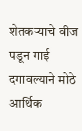शेतकऱ्याचे वीज पडून गाई दगावल्याने मोठे आर्थिक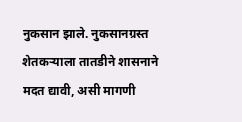नुकसान झाले. नुकसानग्रस्त शेतकऱ्याला तातडीने शासनाने मदत द्यावी, असी मागणी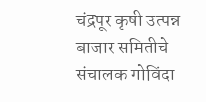चंद्रपूर कृषी उत्पन्न बाजार समितीचे संचालक गोविंदा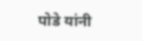पोडे यांनी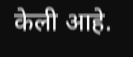केली आहे.